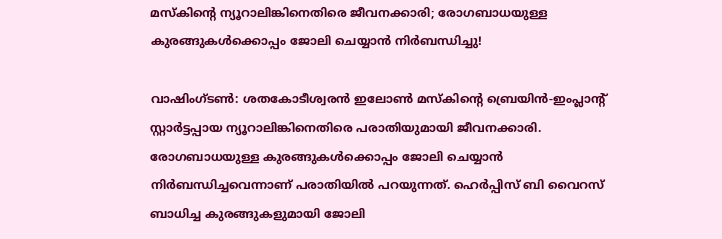മസ്‌കിന്റെ ന്യൂറാലിങ്കിനെതിരെ ജീവനക്കാരി; രോഗബാധയുള്ള കുരങ്ങുകള്‍ക്കൊപ്പം ജോലി ചെയ്യാന്‍ നിര്‍ബന്ധിച്ചു!

വാഷിംഗ്ടണ്‍: ശതകോടീശ്വരന്‍ ഇലോണ്‍ മസ്‌കിന്റെ ബ്രെയിന്‍-ഇംപ്ലാന്റ് സ്റ്റാര്‍ട്ടപ്പായ ന്യൂറാലിങ്കിനെതിരെ പരാതിയുമായി ജീവനക്കാരി. രോഗബാധയുള്ള കുരങ്ങുകള്‍ക്കൊപ്പം ജോലി ചെയ്യാന്‍ നിര്‍ബന്ധിച്ചവെന്നാണ് പരാതിയില്‍ പറയുന്നത്. ഹെര്‍പ്പിസ് ബി വൈറസ് ബാധിച്ച കുരങ്ങുകളുമായി ജോലി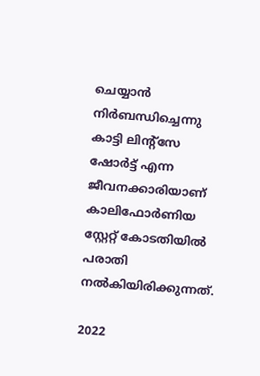ചെയ്യാന്‍ നിര്‍ബന്ധിച്ചെന്നു കാട്ടി ലിന്റ്സേ ഷോര്‍ട്ട് എന്ന ജീവനക്കാരിയാണ് കാലിഫോര്‍ണിയ സ്റ്റേറ്റ് കോടതിയില്‍ പരാതി നല്‍കിയിരിക്കുന്നത്.

2022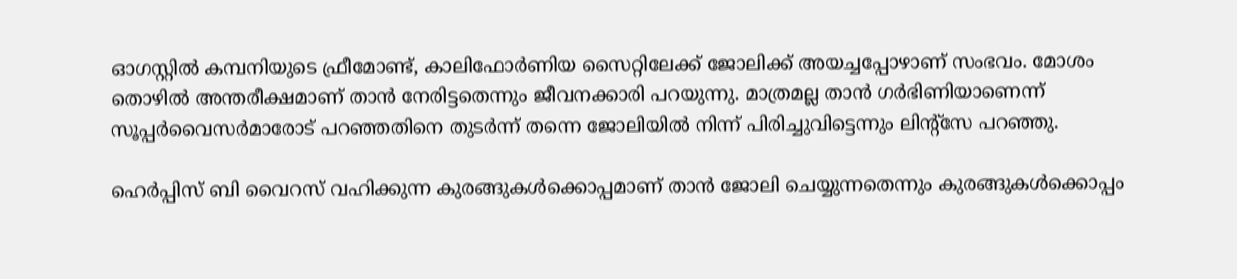ഓഗസ്റ്റില്‍ കമ്പനിയുടെ ഫ്രീമോണ്ട്, കാലിഫോര്‍ണിയ സൈറ്റിലേക്ക് ജോലിക്ക് അയച്ചപ്പോഴാണ് സംഭവം. മോശം തൊഴില്‍ അന്തരീക്ഷമാണ് താന്‍ നേരിട്ടതെന്നും ജീവനക്കാരി പറയുന്നു. മാത്രമല്ല താന്‍ ഗര്‍ഭിണിയാണെന്ന് സൂപ്പര്‍വൈസര്‍മാരോട് പറഞ്ഞതിനെ തുടര്‍ന്ന് തന്നെ ജോലിയില്‍ നിന്ന് പിരിച്ചുവിട്ടെന്നും ലിന്റ്‌സേ പറഞ്ഞു.

ഹെര്‍പ്പിസ് ബി വൈറസ് വഹിക്കുന്ന കുരങ്ങുകള്‍ക്കൊപ്പമാണ് താന്‍ ജോലി ചെയ്യുന്നതെന്നും കുരങ്ങുകള്‍ക്കൊപ്പം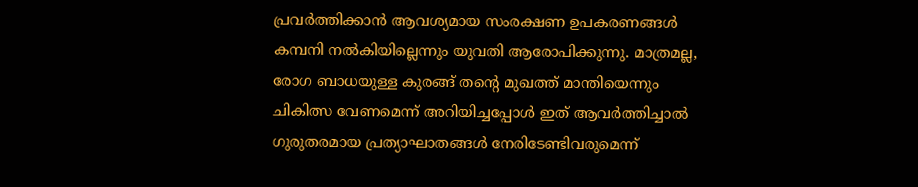പ്രവര്‍ത്തിക്കാന്‍ ആവശ്യമായ സംരക്ഷണ ഉപകരണങ്ങള്‍ കമ്പനി നല്‍കിയില്ലെന്നും യുവതി ആരോപിക്കുന്നു. മാത്രമല്ല, രോഗ ബാധയുള്ള കുരങ്ങ് തന്റെ മുഖത്ത് മാന്തിയെന്നും ചികിത്സ വേണമെന്ന് അറിയിച്ചപ്പോള്‍ ഇത് ആവര്‍ത്തിച്ചാല്‍ ഗുരുതരമായ പ്രത്യാഘാതങ്ങള്‍ നേരിടേണ്ടിവരുമെന്ന്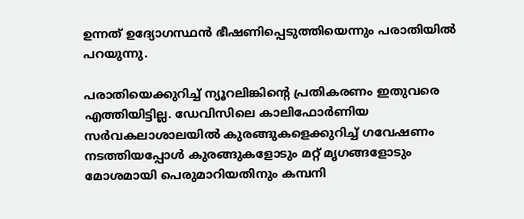ഉന്നത് ഉദ്യോഗസ്ഥന്‍ ഭീഷണിപ്പെടുത്തിയെന്നും പരാതിയില്‍ പറയുന്നു.

പരാതിയെക്കുറിച്ച് ന്യൂറലിങ്കിന്റെ പ്രതികരണം ഇതുവരെ എത്തിയിട്ടില്ല. ഡേവിസിലെ കാലിഫോര്‍ണിയ സര്‍വകലാശാലയില്‍ കുരങ്ങുകളെക്കുറിച്ച് ഗവേഷണം നടത്തിയപ്പോള്‍ കുരങ്ങുകളോടും മറ്റ് മൃഗങ്ങളോടും മോശമായി പെരുമാറിയതിനും കമ്പനി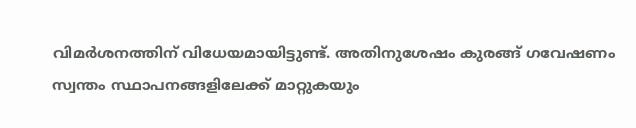വിമര്‍ശനത്തിന് വിധേയമായിട്ടുണ്ട്. അതിനുശേഷം കുരങ്ങ് ഗവേഷണം സ്വന്തം സ്ഥാപനങ്ങളിലേക്ക് മാറ്റുകയും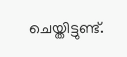ചെയ്തിട്ടുണ്ട്.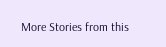More Stories from this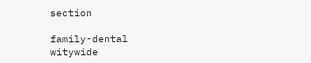section

family-dental
witywide